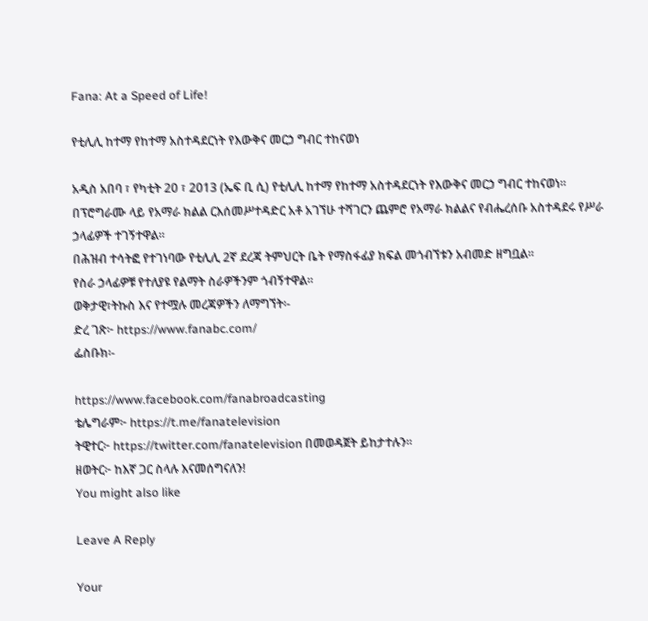Fana: At a Speed of Life!

የቲሊሊ ከተማ የከተማ አስተዳደርነት የእውቅና መርኃ ግብር ተከናወነ

አዲስ አበባ ፣ የካቲት 20 ፣ 2013 (ኤፍ ቢ ሲ) የቲሊሊ ከተማ የከተማ አስተዳደርነት የእውቅና መርኃ ግብር ተከናወነ።
በፕሮግራሙ ላይ የአማራ ክልል ርእሰመሥተዳድር አቶ አገኘሁ ተሻገርን ጨምሮ የአማራ ክልልና የብሔረሰቡ አስተዳደሩ የሥራ ኃላፊዎች ተገኝተዋል።
በሕዝብ ተሳትፎ የተገነባው የቲሊሊ 2ኛ ደረጃ ትምህርት ቤት የማስፋፊያ ክፍል መጎብኘቱን አብመድ ዘግቧል፡፡
የስራ ኃላፊዎቹ የተለያዩ የልማት ስራዎችንም ጎብኝተዋል፡፡
ወቅታዊ፣ትኩስ እና የተሟሉ መረጃዎችን ለማግኘት፡-
ድረ ገጽ፦ https://www.fanabc.com/
ፌስቡክ፡-

https://www.facebook.com/fanabroadcasting
ቴሌግራም፦ https://t.me/fanatelevision
ትዊተር፦ https://twitter.com/fanatelevision በመወዳጀት ይከታተሉን፡፡
ዘወትር፦ ከእኛ ጋር ስላሉ እናመሰግናለን!
You might also like

Leave A Reply

Your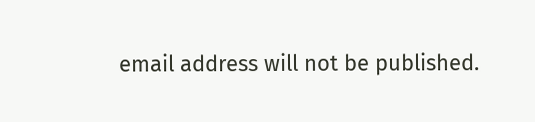email address will not be published.